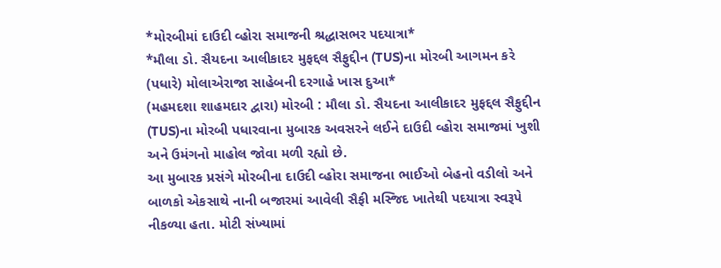*મોરબીમાં દાઉદી વ્હોરા સમાજની શ્રદ્ધાસભર પદયાત્રા*
*મૌલા ડો. સૈયદના આલીકાદર મુફદ્દલ સૈફુદ્દીન (TUS)ના મોરબી આગમન કરે (પધારે) મોલાએરાજા સાહેબની દરગાહે ખાસ દુઆ*
(મહમદશા શાહમદાર દ્વારા) મોરબી : મૌલા ડો. સૈયદના આલીકાદર મુફદ્દલ સૈફુદ્દીન (TUS)ના મોરબી પધારવાના મુબારક અવસરને લઈને દાઉદી વ્હોરા સમાજમાં ખુશી અને ઉમંગનો માહોલ જોવા મળી રહ્યો છે.
આ મુબારક પ્રસંગે મોરબીના દાઉદી વ્હોરા સમાજના ભાઈઓ બેહનો વડીલો અને બાળકો એકસાથે નાની બજારમાં આવેલી સૈફી મસ્જિદ ખાતેથી પદયાત્રા સ્વરૂપે નીકળ્યા હતા. મોટી સંખ્યામાં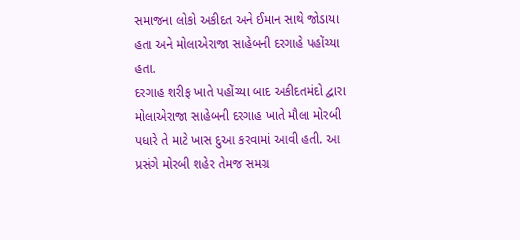સમાજના લોકો અકીદત અને ઈમાન સાથે જોડાયા હતા અને મોલાએરાજા સાહેબની દરગાહે પહોંચ્યા હતા.
દરગાહ શરીફ ખાતે પહોંચ્યા બાદ અકીદતમંદો દ્વારા મોલાએરાજા સાહેબની દરગાહ ખાતે મૌલા મોરબી પધારે તે માટે ખાસ દુઆ કરવામાં આવી હતી. આ પ્રસંગે મોરબી શહેર તેમજ સમગ્ર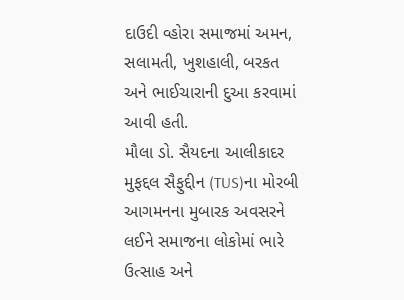દાઉદી વ્હોરા સમાજમાં અમન, સલામતી, ખુશહાલી, બરકત અને ભાઈચારાની દુઆ કરવામાં આવી હતી.
મૌલા ડો. સૈયદના આલીકાદર મુફદ્દલ સૈફુદ્દીન (TUS)ના મોરબી આગમનના મુબારક અવસરને લઈને સમાજના લોકોમાં ભારે ઉત્સાહ અને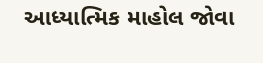આધ્યાત્મિક માહોલ જોવા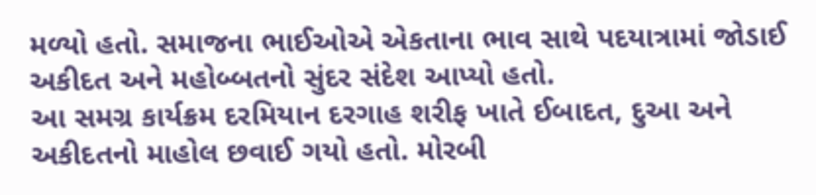મળ્યો હતો. સમાજના ભાઈઓએ એકતાના ભાવ સાથે પદયાત્રામાં જોડાઈ અકીદત અને મહોબ્બતનો સુંદર સંદેશ આપ્યો હતો.
આ સમગ્ર કાર્યક્રમ દરમિયાન દરગાહ શરીફ ખાતે ઈબાદત, દુઆ અને અકીદતનો માહોલ છવાઈ ગયો હતો. મોરબી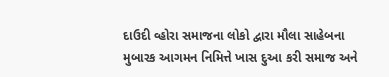દાઉદી વ્હોરા સમાજના લોકો દ્વારા મૌલા સાહેબના મુબારક આગમન નિમિત્તે ખાસ દુઆ કરી સમાજ અને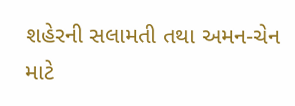શહેરની સલામતી તથા અમન-ચેન માટે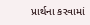પ્રાર્થના કરવામાં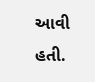આવી હતી.